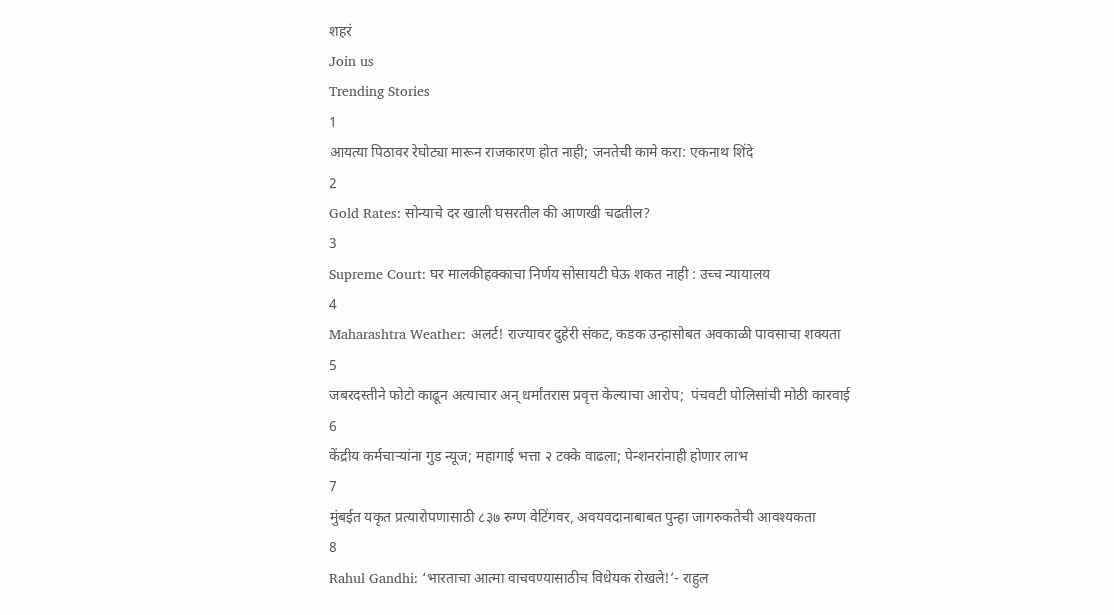शहरं
Join us
Trending Stories
1
आयत्या पिठावर रेघोट्या मारून राजकारण होत नाही; जनतेची कामे करा: एकनाथ शिंदे
2
Gold Rates: सोन्याचे दर खाली घसरतील की आणखी चढतील?
3
Supreme Court: घर मालकीहक्काचा निर्णय सोसायटी घेऊ शकत नाही : उच्च न्यायालय
4
Maharashtra Weather: अलर्ट! राज्यावर दुहेरी संकट, कडक उन्हासोबत अवकाळी पावसाचा शक्यता
5
जबरदस्तीने फोटो काढून अत्याचार अन् धर्मांतरास प्रवृत्त केल्याचा आरोप;  पंचवटी पोलिसांची मोठी कारवाई
6
केंद्रीय कर्मचाऱ्यांना गुड न्यूज; महागाई भत्ता २ टक्के वाढला; पेन्शनरांनाही होणार लाभ
7
मुंबईत यकृत प्रत्यारोपणासाठी ८३७ रुग्ण वेटिंगवर, अवयवदानाबाबत पुन्हा जागरुकतेची आवश्यकता
8
Rahul Gandhi: ‘भारताचा आत्मा वाचवण्यासाठीच विधेयक रोखले!’- राहुल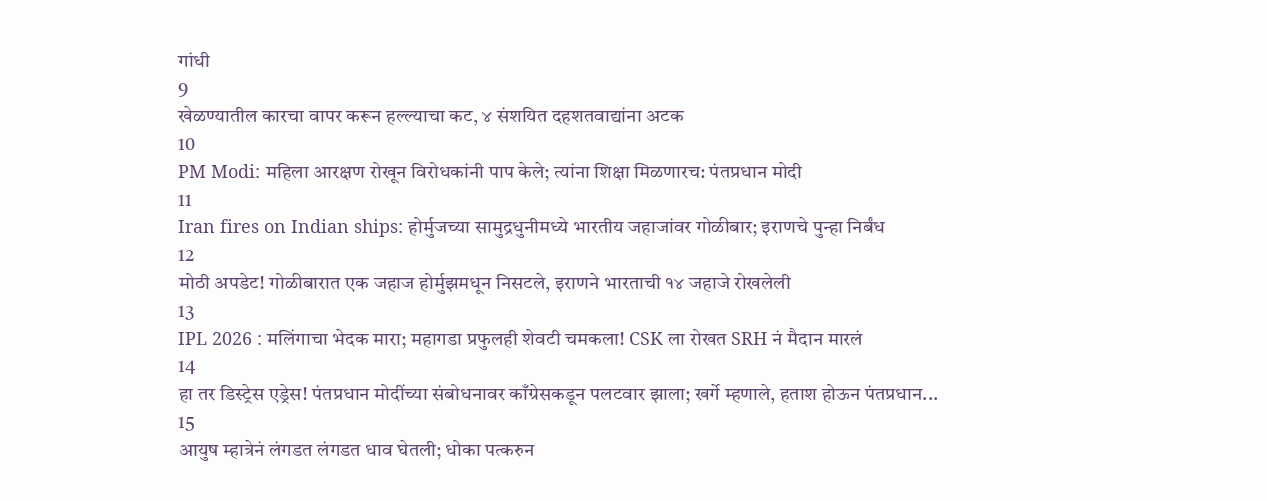गांधी
9
खेळण्यातील कारचा वापर करून हल्ल्याचा कट, ४ संशयित दहशतवाद्यांना अटक
10
PM Modi: महिला आरक्षण रोखून विरोधकांनी पाप केले; त्यांना शिक्षा मिळणारच: पंतप्रधान मोदी
11
Iran fires on Indian ships: होर्मुजच्या सामुद्रधुनीमध्ये भारतीय जहाजांवर गोळीबार; इराणचे पुन्हा निर्बंध
12
मोठी अपडेट! गोळीबारात एक जहाज होर्मुझमधून निसटले, इराणने भारताची १४ जहाजे रोखलेली
13
IPL 2026 : मलिंगाचा भेदक मारा; महागडा प्रफुलही शेवटी चमकला! CSK ला रोखत SRH नं मैदान मारलं
14
हा तर डिस्ट्रेस एड्रेस! पंतप्रधान मोदींच्या संबोधनावर काँग्रेसकडून पलटवार झाला; खर्गे म्हणाले, हताश होऊन पंतप्रधान...
15
आयुष म्हात्रेनं लंगडत लंगडत धाव घेतली; धोका पत्करुन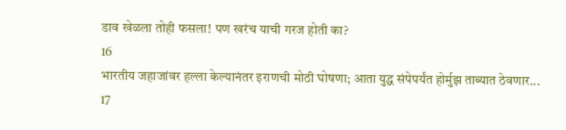डाव खेळला तोही फसला! पण खरंच याची गरज होती का?
16
भारतीय जहाजांवर हल्ला केल्यानंतर इराणची मोठी घोषणा; आता युद्ध संपेपर्यंत होर्मुझ ताब्यात ठेवणार...
17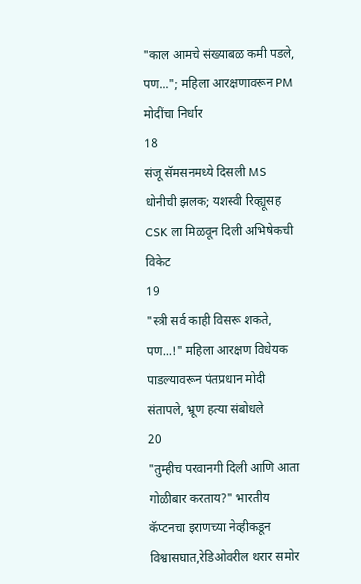"काल आमचे संख्याबळ कमी पडले, पण..."; महिला आरक्षणावरून PM मोदींचा निर्धार
18
संजू सॅमसनमध्ये दिसली MS धोनीची झलक; यशस्वी रिव्ह्यूसह CSK ला मिळवून दिली अभिषेकची विकेट
19
"स्त्री सर्व काही विसरू शकते, पण...!" महिला आरक्षण विधेयक पाडल्यावरून पंतप्रधान मोदी संतापले, भ्रूण हत्या संबोधले
20
"तुम्हीच परवानगी दिली आणि आता गोळीबार करताय?" भारतीय कॅप्टनचा इराणच्या नेव्हीकडून विश्वासघात,रेडिओवरील थरार समोर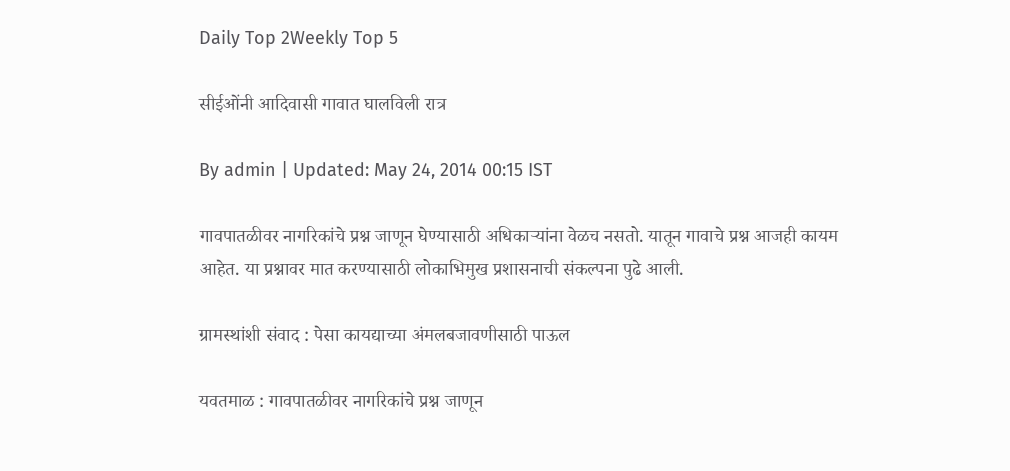Daily Top 2Weekly Top 5

सीईओंनी आदिवासी गावात घालविली रात्र

By admin | Updated: May 24, 2014 00:15 IST

गावपातळीवर नागरिकांचे प्रश्न जाणून घेण्यासाठी अधिकार्‍यांना वेळच नसतो. यातून गावाचे प्रश्न आजही कायम आहेत. या प्रश्नावर मात करण्यासाठी लोकाभिमुख प्रशासनाची संकल्पना पुढे आली.

ग्रामस्थांशी संवाद : पेसा कायद्याच्या अंमलबजावणीसाठी पाऊल

यवतमाळ : गावपातळीवर नागरिकांचे प्रश्न जाणून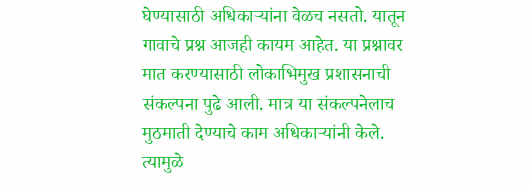घेण्यासाठी अधिकार्‍यांना वेळच नसतो. यातून गावाचे प्रश्न आजही कायम आहेत. या प्रश्नावर मात करण्यासाठी लोकाभिमुख प्रशासनाची संकल्पना पुढे आली. मात्र या संकल्पनेलाच मुठमाती देण्याचे काम अधिकार्‍यांनी केले. त्यामुळे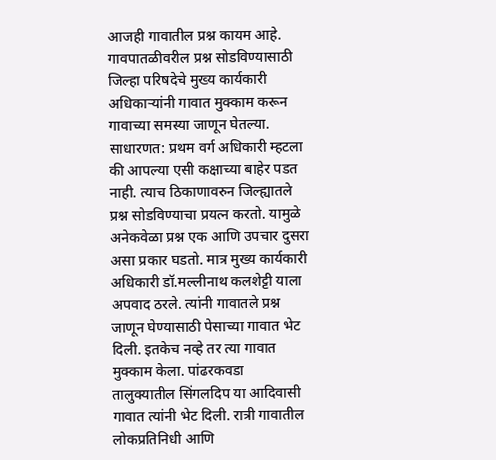आजही गावातील प्रश्न कायम आहे. गावपातळीवरील प्रश्न सोडविण्यासाठी जिल्हा परिषदेचे मुख्य कार्यकारी अधिकार्‍यांनी गावात मुक्काम करून गावाच्या समस्या जाणून घेतल्या. साधारणत: प्रथम वर्ग अधिकारी म्हटला की आपल्या एसी कक्षाच्या बाहेर पडत नाही. त्याच ठिकाणावरुन जिल्ह्यातले प्रश्न सोडविण्याचा प्रयत्न करतो. यामुळे अनेकवेळा प्रश्न एक आणि उपचार दुसरा असा प्रकार घडतो. मात्र मुख्य कार्यकारी अधिकारी डॉ.मल्लीनाथ कलशेट्टी याला अपवाद ठरले. त्यांनी गावातले प्रश्न जाणून घेण्यासाठी पेसाच्या गावात भेट दिली. इतकेच नव्हे तर त्या गावात मुक्काम केला. पांढरकवडा तालुक्यातील सिंगलदिप या आदिवासी गावात त्यांनी भेट दिली. रात्री गावातील लोकप्रतिनिधी आणि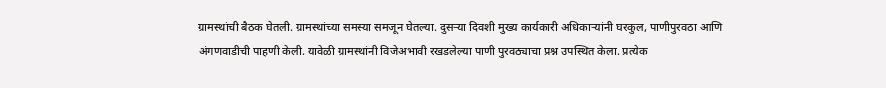ग्रामस्थांची बैठक घेतली. ग्रामस्थांच्या समस्या समजून घेतल्या. दुसर्‍या दिवशी मुख्य कार्यकारी अधिकार्‍यांनी घरकुल, पाणीपुरवठा आणि अंगणवाडीची पाहणी केली. यावेळी ग्रामस्थांनी विजेअभावी रखडलेल्या पाणी पुरवठ्याचा प्रश्न उपस्थित केला. प्रत्येक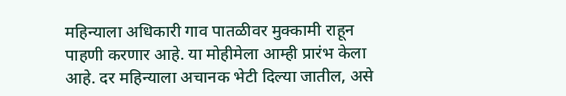महिन्याला अधिकारी गाव पातळीवर मुक्कामी राहून पाहणी करणार आहे. या मोहीमेला आम्ही प्रारंभ केला आहे. दर महिन्याला अचानक भेटी दिल्या जातील, असे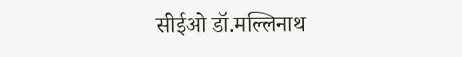सीईओ डॉ.मल्लिनाथ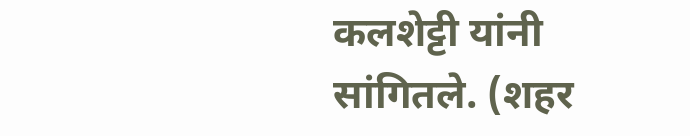कलशेट्टी यांनी सांगितले. (शहर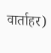वार्ताहर)